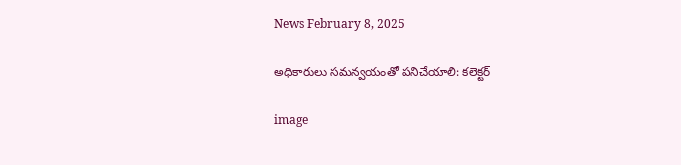News February 8, 2025

అధికారులు సమన్వయంతో పనిచేయాలి: కలెక్టర్

image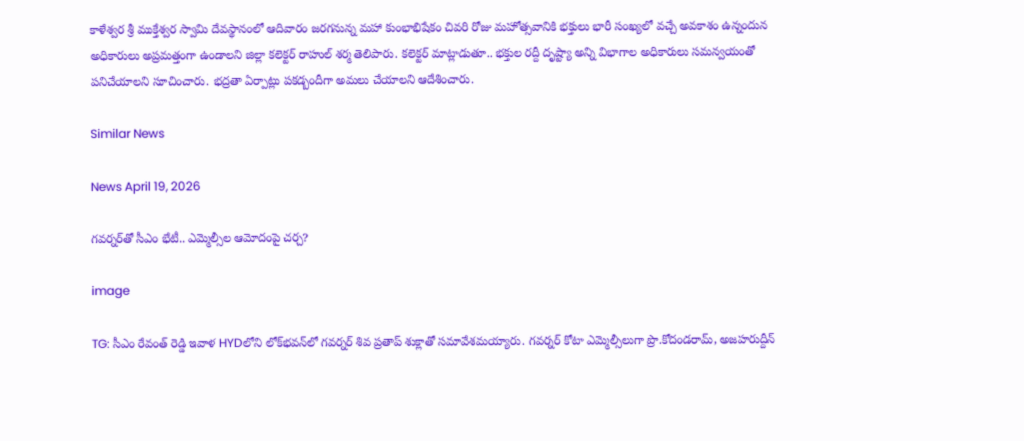కాళేశ్వర శ్రీ ముక్తేశ్వర స్వామి దేవస్థానంలో ఆదివారం జరగనున్న మహా కుంభాభిషేకం చివరి రోజు మహోత్సవానికి భక్తులు భారీ సంఖ్యలో వచ్చే అవకాశం ఉన్నందున అధికారులు అప్రమత్తంగా ఉండాలని జిల్లా కలెక్టర్ రాహుల్ శర్మ తెలిపారు. కలెక్టర్ మాట్లాడుతూ.. భక్తుల రద్దీ దృష్ట్యా అన్ని విభాగాల అధికారులు సమన్వయంతో పనిచేయాలని సూచించారు. భద్రతా ఏర్పాట్లు పకడ్బందీగా అమలు చేయాలని ఆదేశించారు.

Similar News

News April 19, 2026

గవర్నర్‌తో సీఎం భేటీ.. ఎమ్మెల్సీల ఆమోదంపై చర్చ?

image

TG: సీఎం రేవంత్ రెడ్డి ఇవాళ HYDలోని లోక్‌భవన్‌లో గవర్నర్ శివ ప్రతాప్ శుక్లాతో సమావేశమయ్యారు. గవర్నర్ కోటా ఎమ్మెల్సీలుగా ప్రొ.కోదండరామ్, అజహరుద్దీన్‌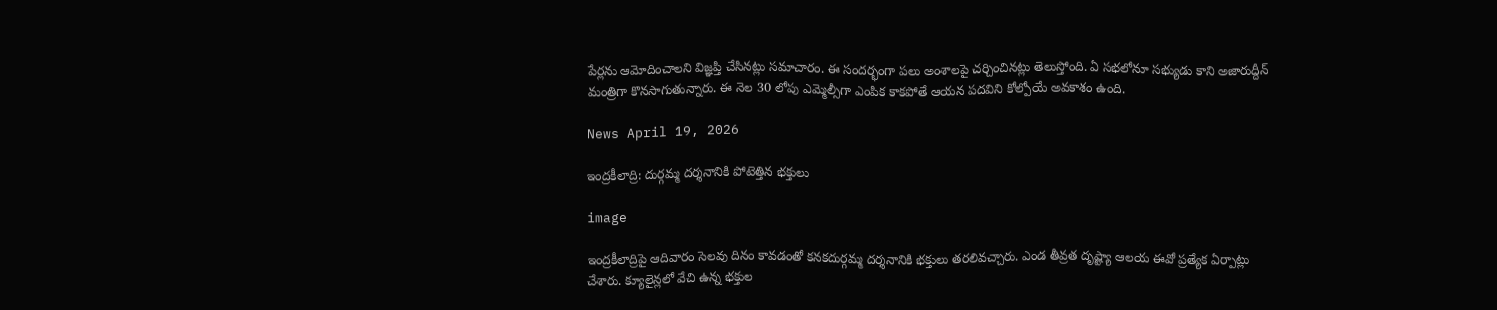పేర్లను ఆమోదించాలని విజ్ఞప్తి చేసినట్లు సమాచారం. ఈ సందర్భంగా పలు అంశాలపై చర్చించినట్లు తెలుస్తోంది. ఏ సభలోనూ సభ్యుడు కాని అజారుద్దీన్ మంత్రిగా కొనసాగుతున్నారు. ఈ నెల 30 లోపు ఎమ్మెల్సీగా ఎంపిక కాకపోతే ఆయన పదవిని కోల్పోయే అవకాశం ఉంది.

News April 19, 2026

ఇంద్రకీలాద్రి: దుర్గమ్మ దర్శనానికి పోటెత్తిన భక్తులు

image

ఇంద్రకీలాద్రిపై ఆదివారం సెలవు దినం కావడంతో కనకదుర్గమ్మ దర్శనానికి భక్తులు తరలివచ్చారు. ఎండ తీవ్రత దృష్ట్యా ఆలయ ఈవో ప్రత్యేక ఏర్పాట్లు చేశారు. క్యూలైన్లలో వేచి ఉన్న భక్తుల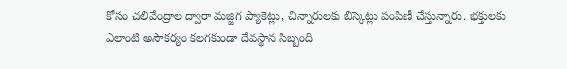కోసం చలివేంద్రాల ద్వారా మజ్జిగ ప్యాకెట్లు, చిన్నారులకు బిస్కెట్లు పంపిణీ చేస్తున్నారు. భక్తులకు ఎలాంటి అసౌకర్యం కలగకుండా దేవస్థాన సిబ్బంది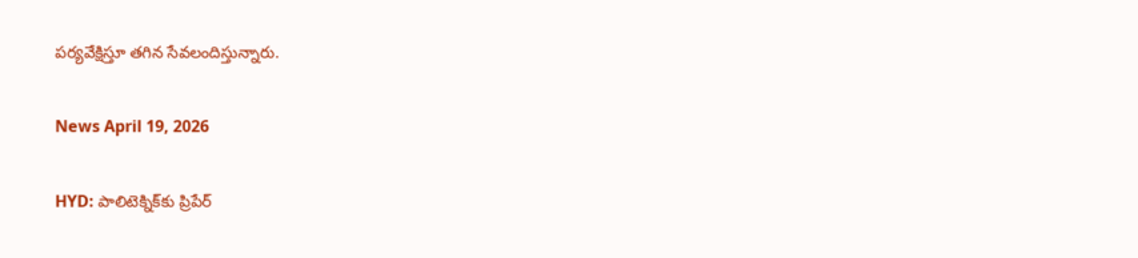పర్యవేక్షిస్తూ తగిన సేవలందిస్తున్నారు.

News April 19, 2026

HYD: పాలిటెక్నిక్‌కు ప్రిపేర్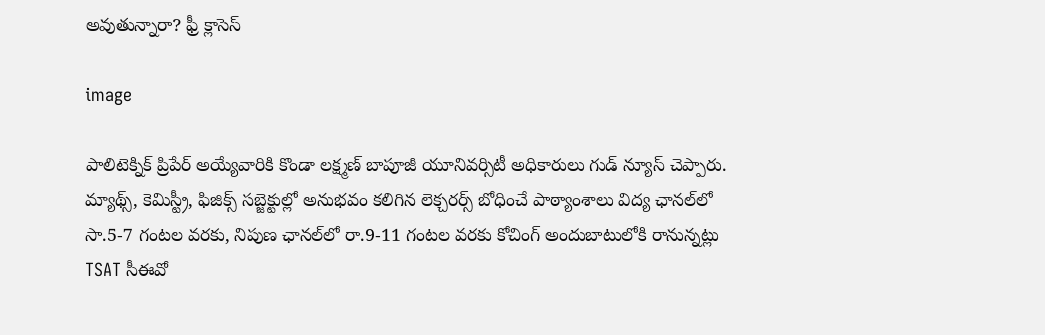అవుతున్నారా? ఫ్రీ క్లాసెస్

image

పాలిటెక్నిక్ ప్రిపేర్ అయ్యేవారికి కొండా లక్ష్మణ్ బాపూజీ యూనివర్సిటీ అధికారులు గుడ్ న్యూస్ చెప్పారు. మ్యాథ్స్, కెమిస్ట్రీ, ఫిజిక్స్ సబ్జెక్టుల్లో అనుభవం కలిగిన లెక్చరర్స్ బోధించే పాఠ్యాంశాలు విద్య ఛానల్‌లో సా.5-7 గంటల వరకు, నిపుణ ఛానల్‌లో రా.9-11 గంటల వరకు కోచింగ్ అందుబాటులోకి రానున్నట్లు TSAT సీఈవో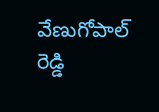వేణుగోపాల్ రెడ్డి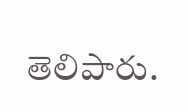తెలిపారు.